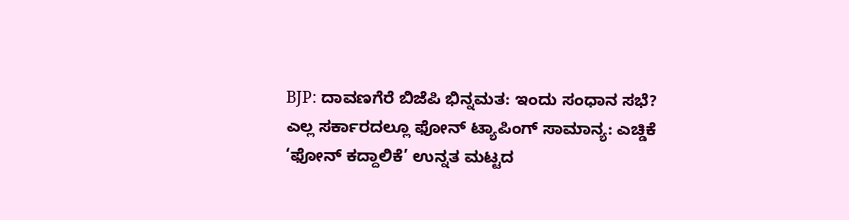BJP: ದಾವಣಗೆರೆ ಬಿಜೆಪಿ ಭಿನ್ನಮತ: ಇಂದು ಸಂಧಾನ ಸಭೆ?
ಎಲ್ಲ ಸರ್ಕಾರದಲ್ಲೂ ಫೋನ್ ಟ್ಯಾಪಿಂಗ್ ಸಾಮಾನ್ಯ: ಎಚ್ಡಿಕೆ
‘ಫೋನ್ ಕದ್ದಾಲಿಕೆ’ ಉನ್ನತ ಮಟ್ಟದ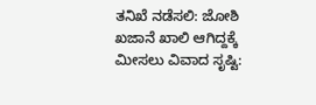ತನಿಖೆ ನಡೆಸಲಿ: ಜೋಶಿ
ಖಜಾನೆ ಖಾಲಿ ಆಗಿದ್ದಕ್ಕೆ ಮೀಸಲು ವಿವಾದ ಸೃಷ್ಟಿ: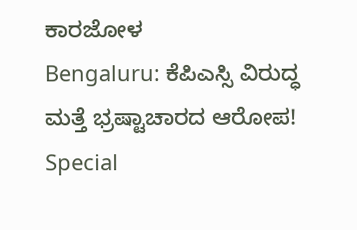ಕಾರಜೋಳ
Bengaluru: ಕೆಪಿಎಸ್ಸಿ ವಿರುದ್ಧ ಮತ್ತೆ ಭ್ರಷ್ಟಾಚಾರದ ಆರೋಪ!
Special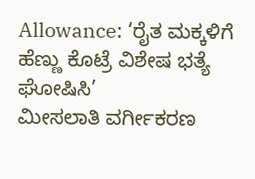Allowance: ‘ರೈತ ಮಕ್ಕಳಿಗೆ ಹೆಣ್ಣು ಕೊಟ್ರೆ ವಿಶೇಷ ಭತ್ಯೆ ಘೋಷಿಸಿ’
ಮೀಸಲಾತಿ ವರ್ಗೀಕರಣ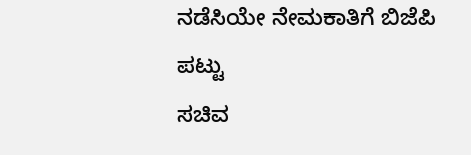ನಡೆಸಿಯೇ ನೇಮಕಾತಿಗೆ ಬಿಜೆಪಿ ಪಟ್ಟು
ಸಚಿವ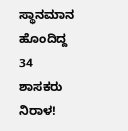ಸ್ಥಾನಮಾನ ಹೊಂದಿದ್ದ 34 ಶಾಸಕರು ನಿರಾಳ!